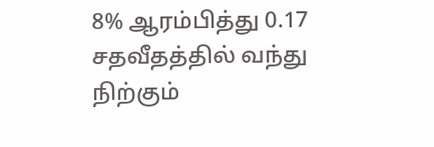8% ஆரம்பித்து 0.17 சதவீதத்தில் வந்து நிற்கும்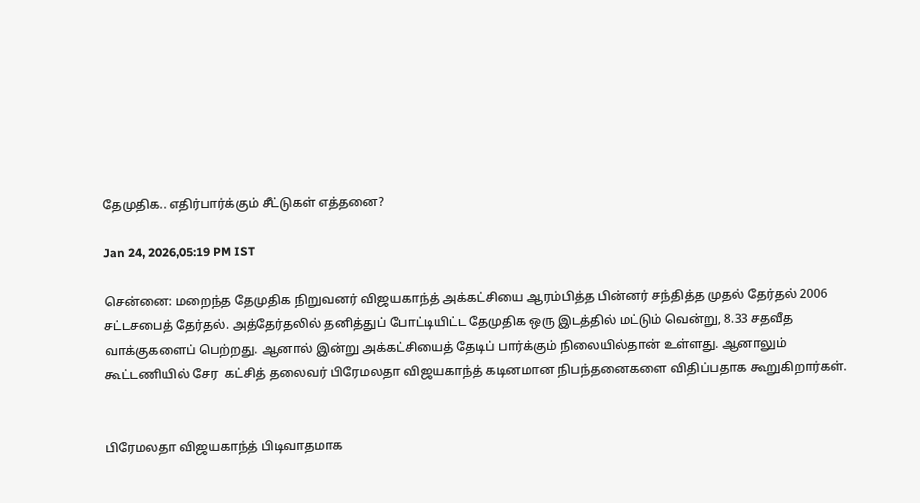தேமுதிக.. எதிர்பார்க்கும் சீட்டுகள் எத்தனை?

Jan 24, 2026,05:19 PM IST

சென்னை: மறைந்த தேமுதிக நிறுவனர் விஜயகாந்த் அக்கட்சியை ஆரம்பித்த பின்னர் சந்தித்த முதல் தேர்தல் 2006 சட்டசபைத் தேர்தல். அத்தேர்தலில் தனித்துப் போட்டியிட்ட தேமுதிக ஒரு இடத்தில் மட்டும் வென்று, 8.33 சதவீத வாக்குகளைப் பெற்றது. ஆனால் இன்று அக்கட்சியைத் தேடிப் பார்க்கும் நிலையில்தான் உள்ளது. ஆனாலும் கூட்டணியில் சேர  கட்சித் தலைவர் பிரேமலதா விஜயகாந்த் கடினமான நிபந்தனைகளை விதிப்பதாக கூறுகிறார்கள்.


பிரேமலதா விஜயகாந்த் பிடிவாதமாக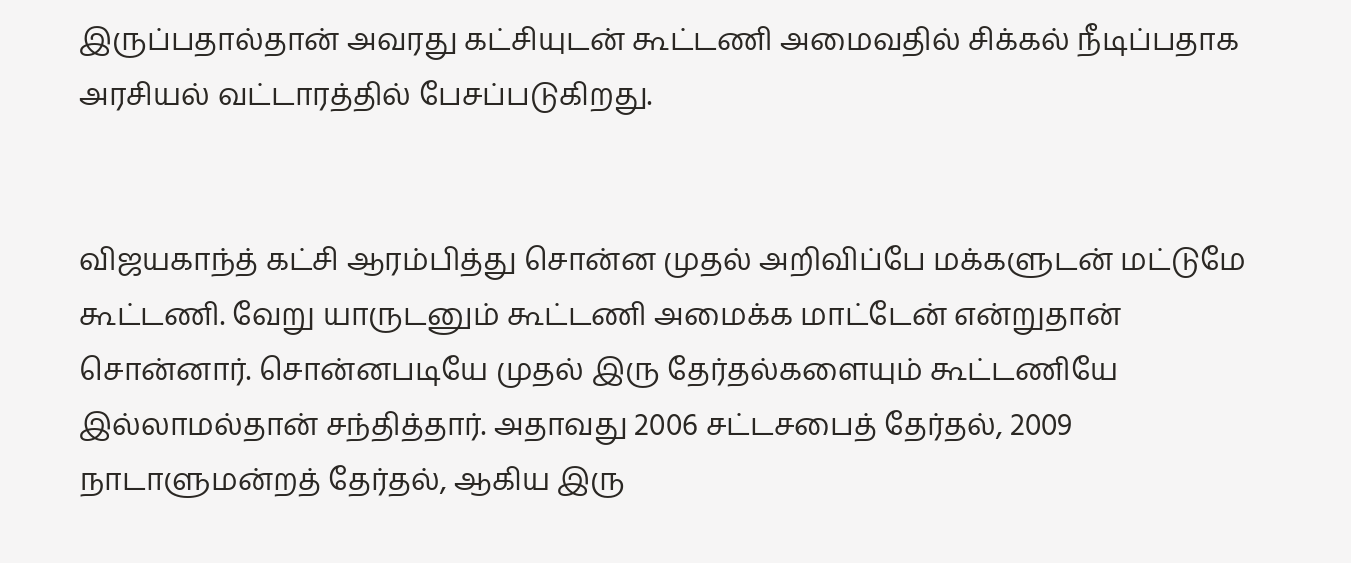இருப்பதால்தான் அவரது கட்சியுடன் கூட்டணி அமைவதில் சிக்கல் நீடிப்பதாக அரசியல் வட்டாரத்தில் பேசப்படுகிறது.


விஜயகாந்த் கட்சி ஆரம்பித்து சொன்ன முதல் அறிவிப்பே மக்களுடன் மட்டுமே கூட்டணி. வேறு யாருடனும் கூட்டணி அமைக்க மாட்டேன் என்றுதான் சொன்னார். சொன்னபடியே முதல் இரு தேர்தல்களையும் கூட்டணியே இல்லாமல்தான் சந்தித்தார். அதாவது 2006 சட்டசபைத் தேர்தல், 2009 நாடாளுமன்றத் தேர்தல், ஆகிய இரு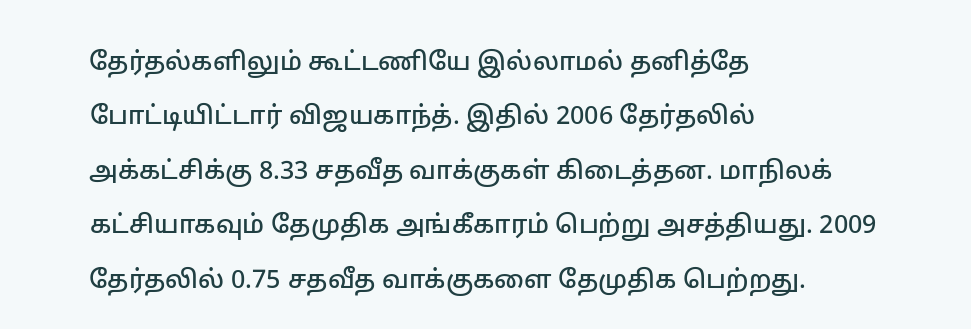தேர்தல்களிலும் கூட்டணியே இல்லாமல் தனித்தே போட்டியிட்டார் விஜயகாந்த். இதில் 2006 தேர்தலில் அக்கட்சிக்கு 8.33 சதவீத வாக்குகள் கிடைத்தன. மாநிலக் கட்சியாகவும் தேமுதிக அங்கீகாரம் பெற்று அசத்தியது. 2009 தேர்தலில் 0.75 சதவீத வாக்குகளை தேமுதிக பெற்றது.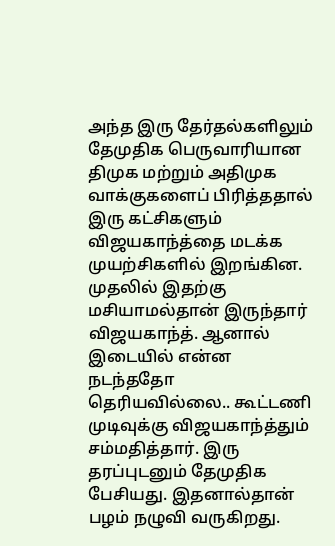அந்த இரு தேர்தல்களிலும் தேமுதிக பெருவாரியான திமுக மற்றும் அதிமுக வாக்குகளைப் பிரித்ததால் இரு கட்சிகளும் விஜயகாந்த்தை மடக்க முயற்சிகளில் இறங்கின. முதலில் இதற்கு மசியாமல்தான் இருந்தார் விஜயகாந்த். ஆனால் இடையில் என்ன நடந்ததோ தெரியவில்லை.. கூட்டணி முடிவுக்கு விஜயகாந்த்தும் சம்மதித்தார். இரு தரப்புடனும் தேமுதிக பேசியது. இதனால்தான் பழம் நழுவி வருகிறது.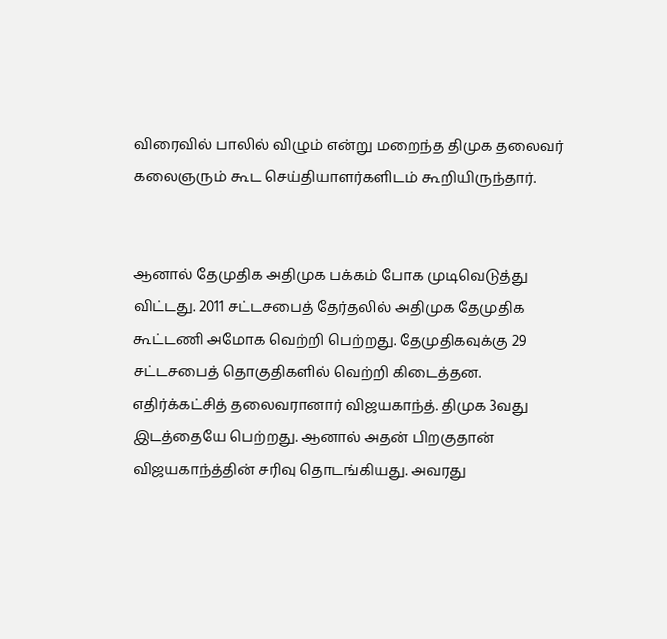விரைவில் பாலில் விழும் என்று மறைந்த திமுக தலைவர் கலைஞரும் கூட செய்தியாளர்களிடம் கூறியிருந்தார்.


ஆனால் தேமுதிக அதிமுக பக்கம் போக முடிவெடுத்து விட்டது. 2011 சட்டசபைத் தேர்தலில் அதிமுக தேமுதிக கூட்டணி அமோக வெற்றி பெற்றது. தேமுதிகவுக்கு 29 சட்டசபைத் தொகுதிகளில் வெற்றி கிடைத்தன. எதிர்க்கட்சித் தலைவரானார் விஜயகாந்த். திமுக 3வது இடத்தையே பெற்றது. ஆனால் அதன் பிறகுதான் விஜயகாந்த்தின் சரிவு தொடங்கியது. அவரது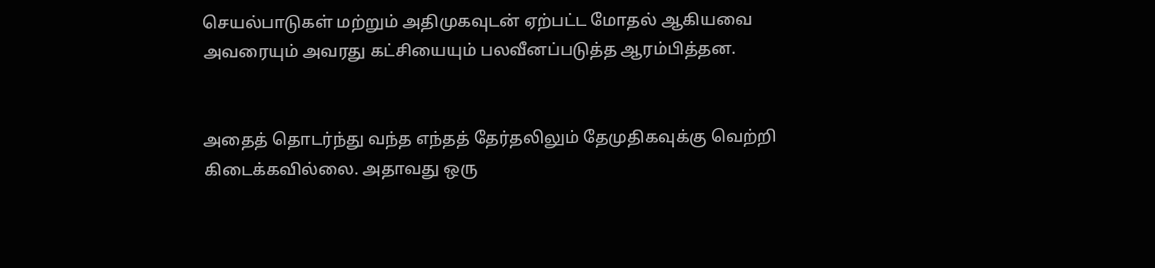செயல்பாடுகள் மற்றும் அதிமுகவுடன் ஏற்பட்ட மோதல் ஆகியவை அவரையும் அவரது கட்சியையும் பலவீனப்படுத்த ஆரம்பித்தன.


அதைத் தொடர்ந்து வந்த எந்தத் தேர்தலிலும் தேமுதிகவுக்கு வெற்றி கிடைக்கவில்லை. அதாவது ஒரு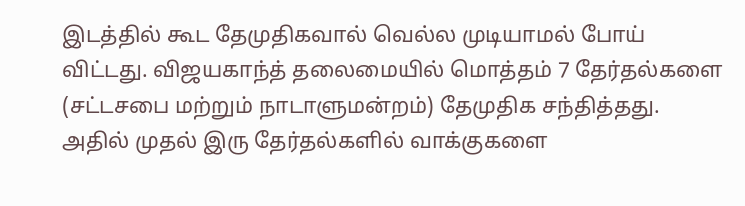இடத்தில் கூட தேமுதிகவால் வெல்ல முடியாமல் போய் விட்டது. விஜயகாந்த் தலைமையில் மொத்தம் 7 தேர்தல்களை (சட்டசபை மற்றும் நாடாளுமன்றம்) தேமுதிக சந்தித்தது. அதில் முதல் இரு தேர்தல்களில் வாக்குகளை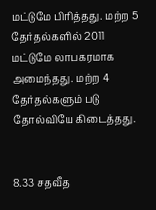மட்டுமே பிரித்தது. மற்ற 5 தேர்தல்களில் 2011 மட்டுமே லாபகரமாக அமைந்தது. மற்ற 4 தேர்தல்களும் படு தோல்வியே கிடைத்தது.


8.33 சதவீத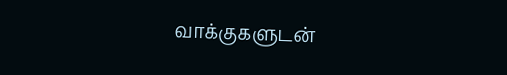வாக்குகளுடன்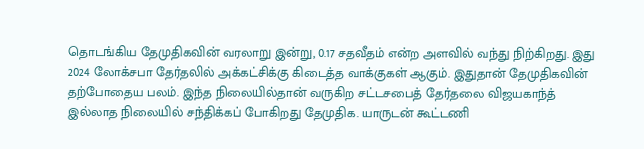தொடங்கிய தேமுதிகவின் வரலாறு இன்று, 0.17 சதவீதம் என்ற அளவில் வந்து நிற்கிறது. இது 2024 லோக்சபா தேர்தலில் அக்கட்சிக்கு கிடைத்த வாக்குகள் ஆகும். இதுதான் தேமுதிகவின் தற்போதைய பலம். இந்த நிலையில்தான் வருகிற சட்டசபைத் தேர்தலை விஜயகாந்த் இல்லாத நிலையில் சந்திக்கப் போகிறது தேமுதிக. யாருடன் கூட்டணி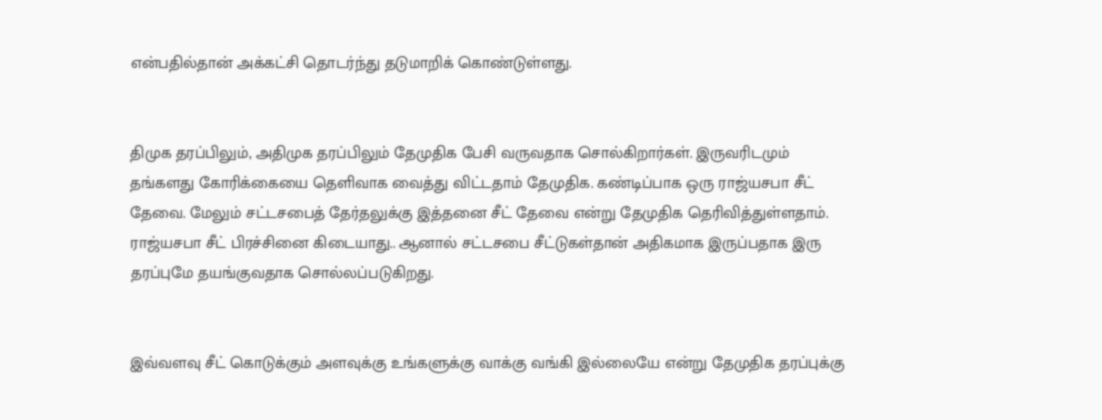என்பதில்தான் அக்கட்சி தொடர்ந்து தடுமாறிக் கொண்டுள்ளது.


திமுக தரப்பிலும், அதிமுக தரப்பிலும் தேமுதிக பேசி வருவதாக சொல்கிறார்கள். இருவரிடமும் தங்களது கோரிக்கையை தெளிவாக வைத்து விட்டதாம் தேமுதிக. கண்டிப்பாக ஒரு ராஜ்யசபா சீட் தேவை. மேலும் சட்டசபைத் தேர்தலுக்கு இத்தனை சீட் தேவை என்று தேமுதிக தெரிவித்துள்ளதாம். ராஜ்யசபா சீட் பிரச்சினை கிடையாது.. ஆனால் சட்டசபை சீட்டுகள்தான் அதிகமாக இருப்பதாக இரு தரப்புமே தயங்குவதாக சொல்லப்படுகிறது.


இவ்வளவு சீட் கொடுக்கும் அளவுக்கு உங்களுக்கு வாக்கு வங்கி இல்லையே என்று தேமுதிக தரப்புக்கு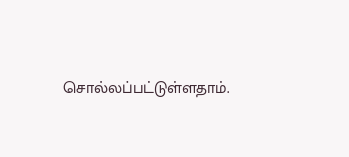சொல்லப்பட்டுள்ளதாம்.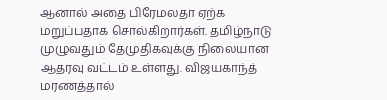ஆனால் அதை பிரேமலதா ஏற்க மறுப்பதாக சொல்கிறார்கள். தமிழ்நாடு முழுவதும் தேமுதிகவுக்கு நிலையான ஆதரவு வட்டம் உள்ளது. விஜயகாந்த் மரணத்தால்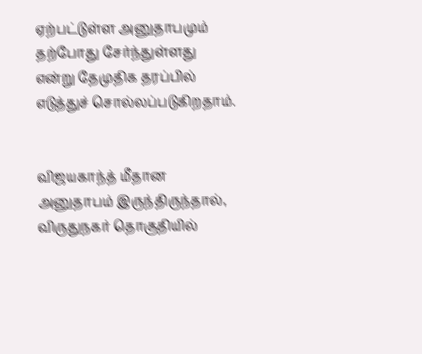ஏற்பட்டுள்ள அனுதாபமும் தற்போது சேர்ந்துள்ளது என்று தேமுதிக தரப்பில் எடுத்துச் சொல்லப்படுகிறதாம்.


விஜயகாந்த் மீதான அனுதாபம் இருந்திருந்தால், விருதுநகர் தொகுதியில்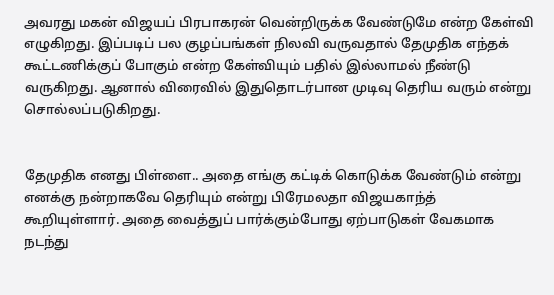அவரது மகன் விஜயப் பிரபாகரன் வென்றிருக்க வேண்டுமே என்ற கேள்வி எழுகிறது. இப்படிப் பல குழப்பங்கள் நிலவி வருவதால் தேமுதிக எந்தக் கூட்டணிக்குப் போகும் என்ற கேள்வியும் பதில் இல்லாமல் நீண்டு வருகிறது. ஆனால் விரைவில் இதுதொடர்பான முடிவு தெரிய வரும் என்று சொல்லப்படுகிறது.


தேமுதிக எனது பிள்ளை.. அதை எங்கு கட்டிக் கொடுக்க வேண்டும் என்று எனக்கு நன்றாகவே தெரியும் என்று பிரேமலதா விஜயகாந்த்  கூறியுள்ளார். அதை வைத்துப் பார்க்கும்போது ஏற்பாடுகள் வேகமாக நடந்து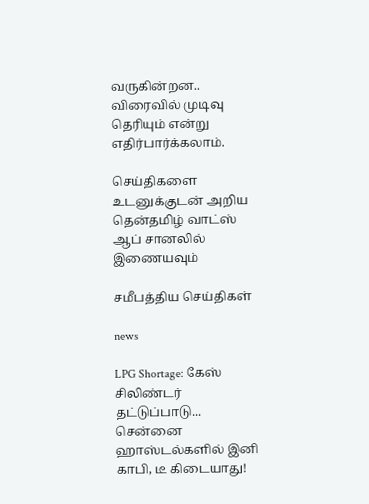வருகின்றன.. விரைவில் முடிவு தெரியும் என்று எதிர்பார்க்கலாம்.

செய்திகளை உடனுக்குடன் அறிய தென்தமிழ் வாட்ஸ் ஆப் சானலில் இணையவும்

சமீபத்திய செய்திகள்

news

LPG Shortage: கேஸ் சிலிண்டர் தட்டுப்பாடு... சென்னை ஹாஸ்டல்களில் இனி காபி, டீ கிடையாது!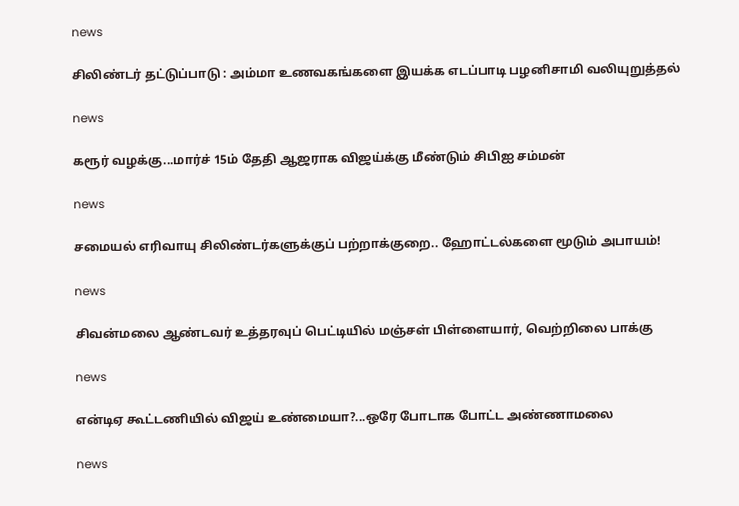news

சிலிண்டர் தட்டுப்பாடு : அம்மா உணவகங்களை இயக்க எடப்பாடி பழனிசாமி வலியுறுத்தல்

news

கரூர் வழக்கு...மார்ச் 15ம் தேதி ஆஜராக விஜய்க்கு மீண்டும் சிபிஐ சம்மன்

news

சமையல் எரிவாயு சிலிண்டர்களுக்குப் பற்றாக்குறை.. ஹோட்டல்களை மூடும் அபாயம்!

news

சிவன்மலை ஆண்டவர் உத்தரவுப் பெட்டியில் மஞ்சள் பிள்ளையார், வெற்றிலை பாக்கு

news

என்டிஏ கூட்டணியில் விஜய் உண்மையா?...ஒரே போடாக போட்ட அண்ணாமலை

news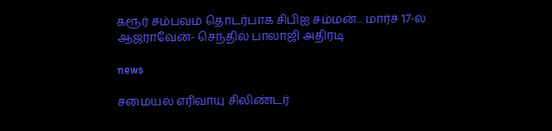கரூர் சம்பவம் தொடர்பாக சிபிஐ சம்மன்... மார்ச் 17-ல் ஆஜராவேன்- செந்தில் பாலாஜி அதிரடி

news

சமையல் எரிவாயு சிலிண்டர்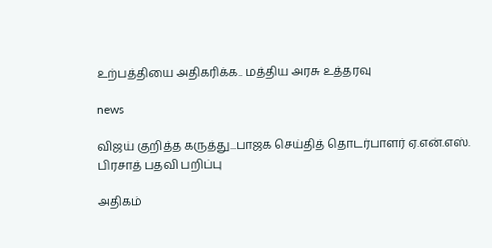உற்பத்தியை அதிகரிக்க.. மத்திய அரசு உத்தரவு

news

விஜய் குறித்த கருத்து...பாஜக செய்தித் தொடர்பாளர் ஏ.என்.எஸ். பிரசாத் பதவி பறிப்பு

அதிகம்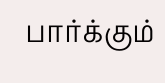பார்க்கும்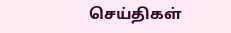செய்திகள்